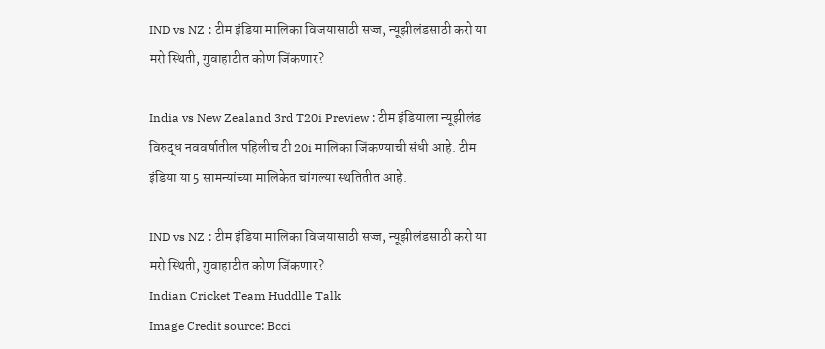IND vs NZ : टीम इंडिया मालिका विजयासाठी सज्ज, न्यूझीलंडसाठी करो या मरो स्थिती, गुवाहाटीत कोण जिंकणार?

India vs New Zealand 3rd T20i Preview : टीम इंडियाला न्यूझीलंड विरुद्ध नववर्षातील पहिलीच टी 20i मालिका जिंकण्याची संधी आहे. टीम इंडिया या 5 सामन्यांच्या मालिकेत चांगल्या स्थतितीत आहे.

IND vs NZ : टीम इंडिया मालिका विजयासाठी सज्ज, न्यूझीलंडसाठी करो या मरो स्थिती, गुवाहाटीत कोण जिंकणार?
Indian Cricket Team Huddlle Talk
Image Credit source: Bcci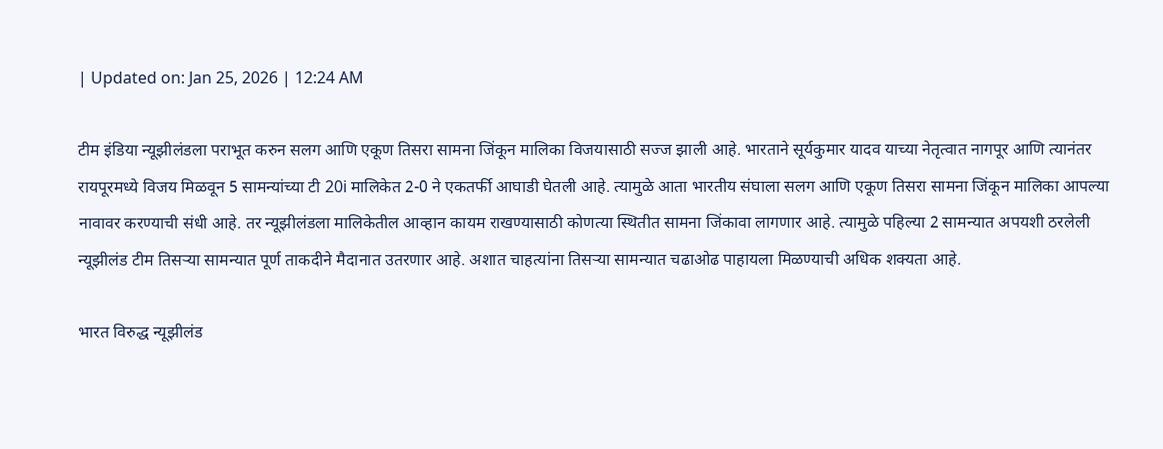| Updated on: Jan 25, 2026 | 12:24 AM

टीम इंडिया न्यूझीलंडला पराभूत करुन सलग आणि एकूण तिसरा सामना जिंकून मालिका विजयासाठी सज्ज झाली आहे. भारताने सूर्यकुमार यादव याच्या नेतृत्वात नागपूर आणि त्यानंतर रायपूरमध्ये विजय मिळवून 5 सामन्यांच्या टी 20i मालिकेत 2-0 ने एकतर्फी आघाडी घेतली आहे. त्यामुळे आता भारतीय संघाला सलग आणि एकूण तिसरा सामना जिंकून मालिका आपल्या नावावर करण्याची संधी आहे. तर न्यूझीलंडला मालिकेतील आव्हान कायम राखण्यासाठी कोणत्या स्थितीत सामना जिंकावा लागणार आहे. त्यामुळे पहिल्या 2 सामन्यात अपयशी ठरलेली न्यूझीलंड टीम तिसऱ्या सामन्यात पूर्ण ताकदीने मैदानात उतरणार आहे. अशात चाहत्यांना तिसऱ्या सामन्यात चढाओढ पाहायला मिळण्याची अधिक शक्यता आहे.

भारत विरुद्ध न्यूझीलंड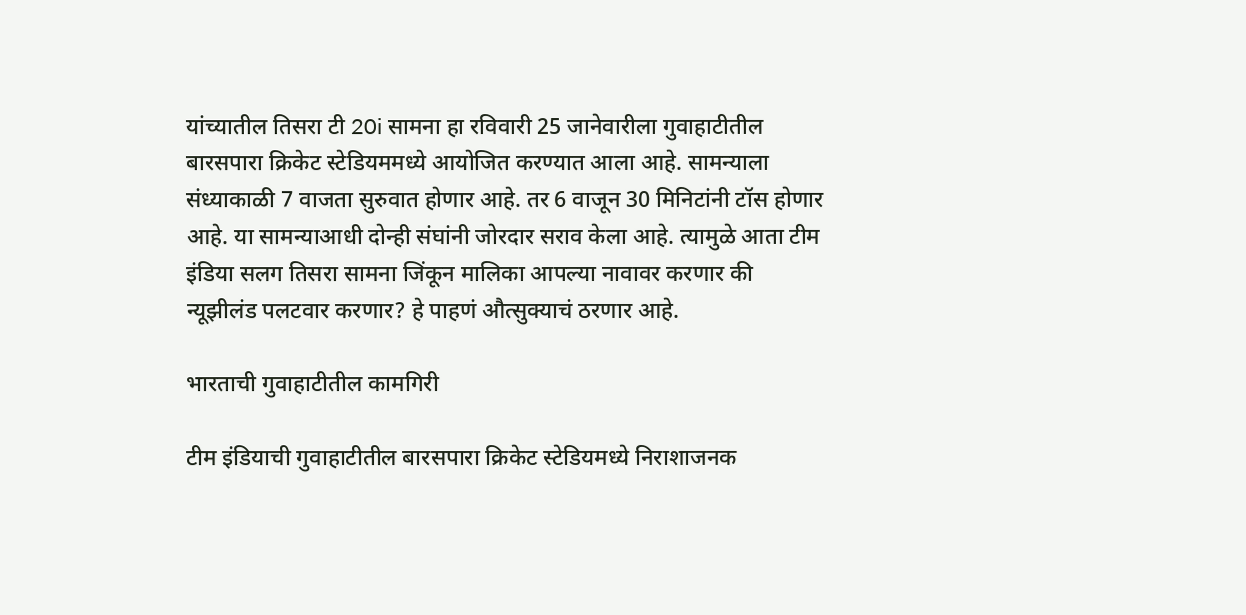यांच्यातील तिसरा टी 20i सामना हा रविवारी 25 जानेवारीला गुवाहाटीतील बारसपारा क्रिकेट स्टेडियममध्ये आयोजित करण्यात आला आहे. सामन्याला संध्याकाळी 7 वाजता सुरुवात होणार आहे. तर 6 वाजून 30 मिनिटांनी टॉस होणार आहे. या सामन्याआधी दोन्ही संघांनी जोरदार सराव केला आहे. त्यामुळे आता टीम इंडिया सलग तिसरा सामना जिंकून मालिका आपल्या नावावर करणार की न्यूझीलंड पलटवार करणार? हे पाहणं औत्सुक्याचं ठरणार आहे.

भारताची गुवाहाटीतील कामगिरी

टीम इंडियाची गुवाहाटीतील बारसपारा क्रिकेट स्टेडियमध्ये निराशाजनक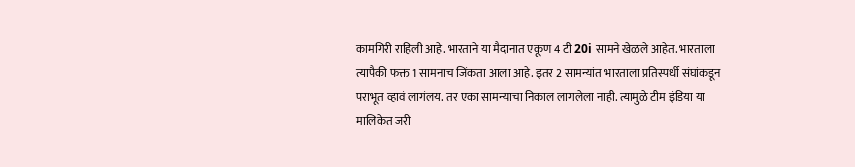कामगिरी राहिली आहे. भारताने या मैदानात एकूण 4 टी 20i सामने खेळले आहेत. भारताला त्यापैकी फक्त 1 सामनाच जिंकता आला आहे. इतर 2 सामन्यांत भारताला प्रतिस्पर्धी संघांकडून पराभूत व्हावं लागंलय. तर एका सामन्याचा निकाल लागलेला नाही. त्यामुळे टीम इंडिया या मालिकेत जरी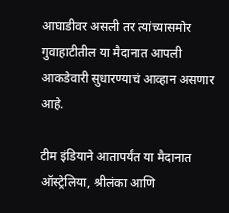आघाडीवर असली तर त्यांच्यासमोर गुवाहाटीतील या मैदानात आपली आकडेवारी सुधारण्याचं आव्हान असणार आहे.

टीम इंडियाने आतापर्यंत या मैदानात ऑस्ट्रेलिया, श्रीलंका आणि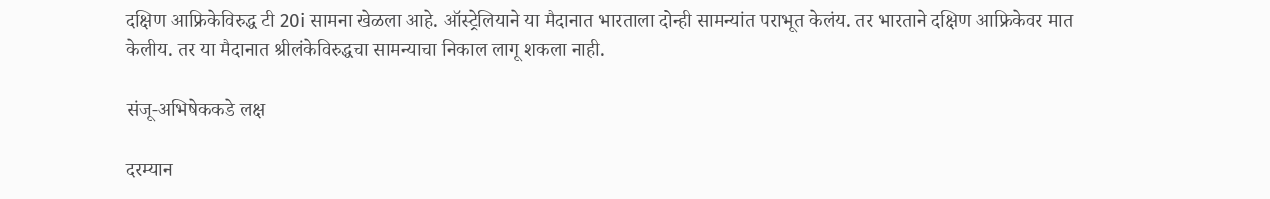दक्षिण आफ्रिकेविरुद्ध टी 20i सामना खेळला आहे. ऑस्ट्रेलियाने या मैदानात भारताला दोन्ही सामन्यांत पराभूत केलंय. तर भारताने दक्षिण आफ्रिकेवर मात केलीय. तर या मैदानात श्रीलंकेविरुद्धचा सामन्याचा निकाल लागू शकला नाही.

संजू-अभिषेककडे लक्ष

दरम्यान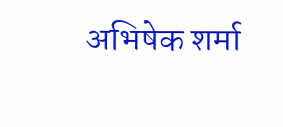अभिषेक शर्मा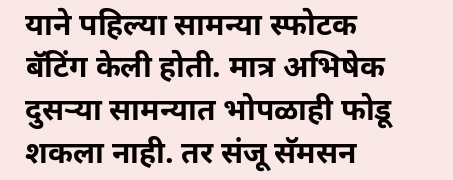याने पहिल्या सामन्या स्फोटक बॅटिंग केली होती. मात्र अभिषेक दुसऱ्या सामन्यात भोपळाही फोडू शकला नाही. तर संजू सॅमसन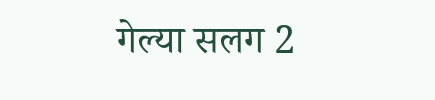गेल्या सलग 2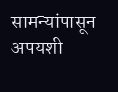सामन्यांपासून अपयशी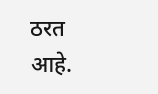ठरत आहे.